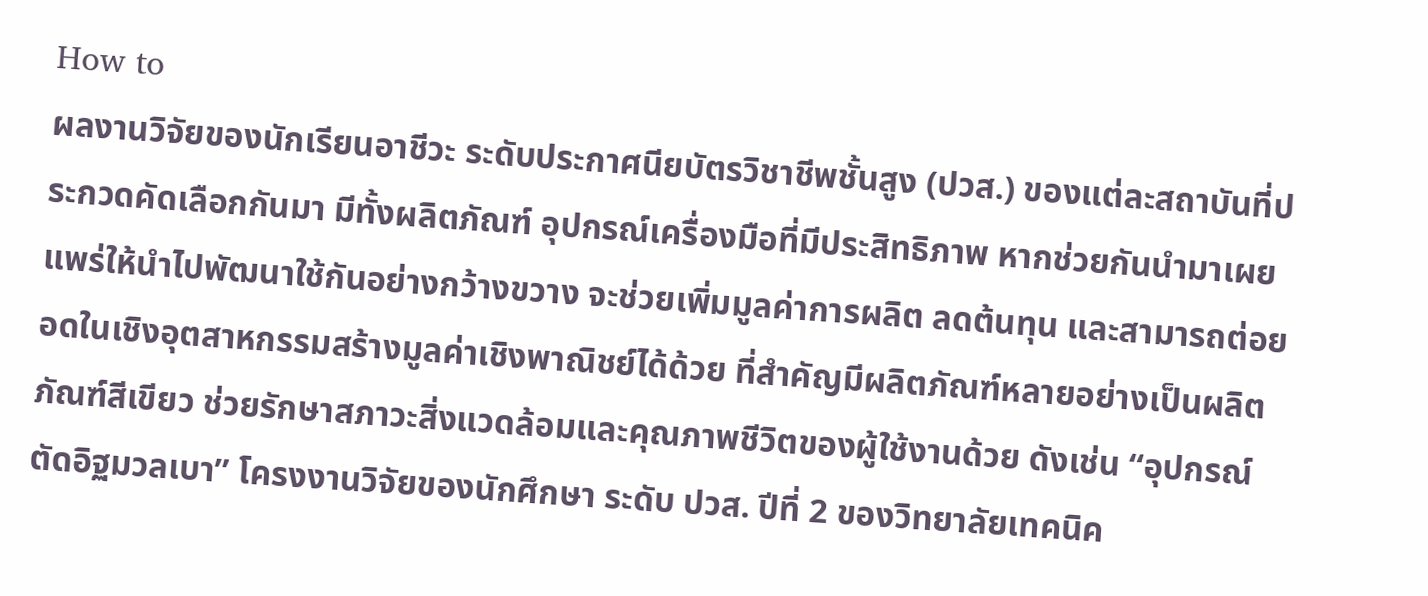How to
ผลงานวิจัยของนักเรียนอาชีวะ ระดับประกาศนียบัตรวิชาชีพชั้นสูง (ปวส.) ของแต่ละสถาบันที่ประกวดคัดเลือกกันมา มีทั้งผลิตภัณฑ์ อุปกรณ์เครื่องมือที่มีประสิทธิภาพ หากช่วยกันนำมาเผยแพร่ให้นำไปพัฒนาใช้กันอย่างกว้างขวาง จะช่วยเพิ่มมูลค่าการผลิต ลดต้นทุน และสามารถต่อยอดในเชิงอุตสาหกรรมสร้างมูลค่าเชิงพาณิชย์ได้ด้วย ที่สำคัญมีผลิตภัณฑ์หลายอย่างเป็นผลิตภัณฑ์สีเขียว ช่วยรักษาสภาวะสิ่งแวดล้อมและคุณภาพชีวิตของผู้ใช้งานด้วย ดังเช่น “อุปกรณ์ตัดอิฐมวลเบา” โครงงานวิจัยของนักศึกษา ระดับ ปวส. ปีที่ 2 ของวิทยาลัยเทคนิค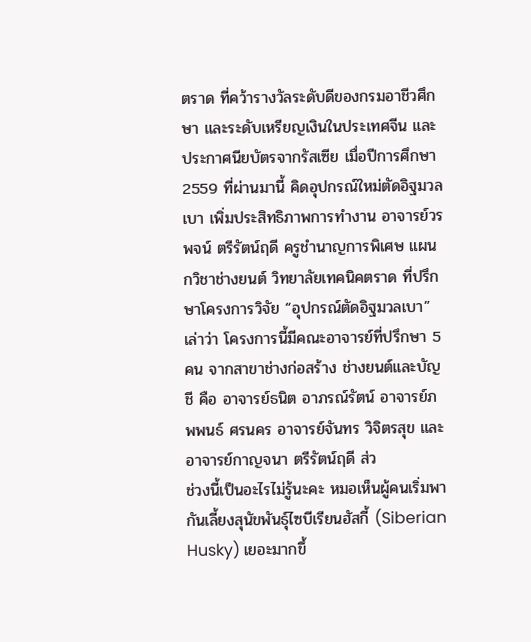ตราด ที่คว้ารางวัลระดับดีของกรมอาชีวศึกษา และระดับเหรียญเงินในประเทศจีน และประกาศนียบัตรจากรัสเซีย เมื่อปีการศึกษา 2559 ที่ผ่านมานี้ คิดอุปกรณ์ใหม่ตัดอิฐมวลเบา เพิ่มประสิทธิภาพการทำงาน อาจารย์วรพจน์ ตรีรัตน์ฤดี ครูชำนาญการพิเศษ แผนกวิชาช่างยนต์ วิทยาลัยเทคนิคตราด ที่ปรึกษาโครงการวิจัย “อุปกรณ์ตัดอิฐมวลเบา” เล่าว่า โครงการนี้มีคณะอาจารย์ที่ปรึกษา 5 คน จากสาขาช่างก่อสร้าง ช่างยนต์และบัญชี คือ อาจารย์ธนิต อาภรณ์รัตน์ อาจารย์ภพพนธ์ ศรนคร อาจารย์จันทร วิจิตรสุข และ อาจารย์กาญจนา ตรีรัตน์ฤดี ส่ว
ช่วงนี้เป็นอะไรไม่รู้นะคะ หมอเห็นผู้คนเริ่มพากันเลี้ยงสุนัขพันธุ์ไซบีเรียนฮัสกี้ (Siberian Husky) เยอะมากขึ้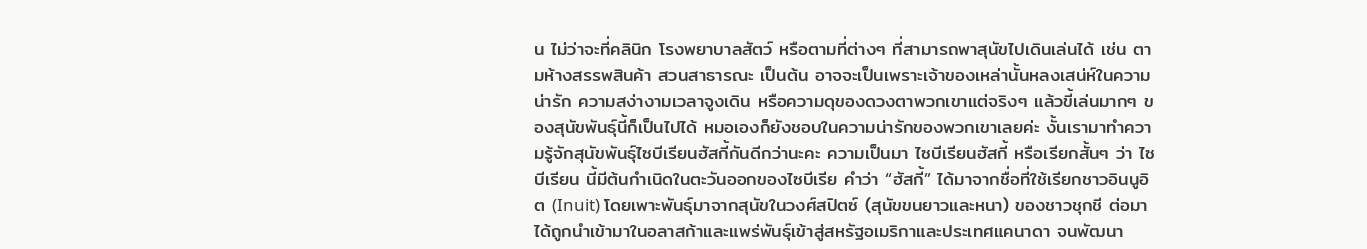น ไม่ว่าจะที่คลินิก โรงพยาบาลสัตว์ หรือตามที่ต่างๆ ที่สามารถพาสุนัขไปเดินเล่นได้ เช่น ตามห้างสรรพสินค้า สวนสาธารณะ เป็นต้น อาจจะเป็นเพราะเจ้าของเหล่านั้นหลงเสน่ห์ในความน่ารัก ความสง่างามเวลาจูงเดิน หรือความดุของดวงตาพวกเขาแต่จริงๆ แล้วขี้เล่นมากๆ ของสุนัขพันธุ์นี้ก็เป็นไปได้ หมอเองก็ยังชอบในความน่ารักของพวกเขาเลยค่ะ งั้นเรามาทำความรู้จักสุนัขพันธุ์ไซบีเรียนฮัสกี้กันดีกว่านะคะ ความเป็นมา ไซบีเรียนฮัสกี้ หรือเรียกสั้นๆ ว่า ไซบีเรียน นี้มีต้นกำเนิดในตะวันออกของไซบีเรีย คำว่า “ฮัสกี้” ได้มาจากชื่อที่ใช้เรียกชาวอินนูอิต (Inuit) โดยเพาะพันธุ์มาจากสุนัขในวงศ์สปิตซ์ (สุนัขขนยาวและหนา) ของชาวชุกชี ต่อมาได้ถูกนำเข้ามาในอลาสก้าและแพร่พันธุ์เข้าสู่สหรัฐอเมริกาและประเทศแคนาดา จนพัฒนา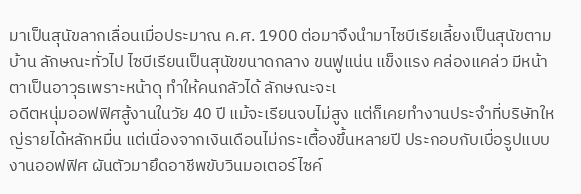มาเป็นสุนัขลากเลื่อนเมื่อประมาณ ค.ศ. 1900 ต่อมาจึงนำมาไซบีเรียเลี้ยงเป็นสุนัขตามบ้าน ลักษณะทั่วไป ไซบีเรียนเป็นสุนัขขนาดกลาง ขนฟูแน่น แข็งแรง คล่องแคล่ว มีหน้าตาเป็นอาวุธเพราะหน้าดุ ทำให้คนกลัวได้ ลักษณะจะเ
อดีตหนุ่มออฟฟิศสู้งานในวัย 40 ปี แม้จะเรียนจบไม่สูง แต่ก็เคยทำงานประจำที่บริษัทใหญ่รายได้หลักหมื่น แต่เนื่องจากเงินเดือนไม่กระเตื้องขึ้นหลายปี ประกอบกับเบื่อรูปแบบงานออฟฟิศ ผันตัวมายึดอาชีพขับวินมอเตอร์ไซค์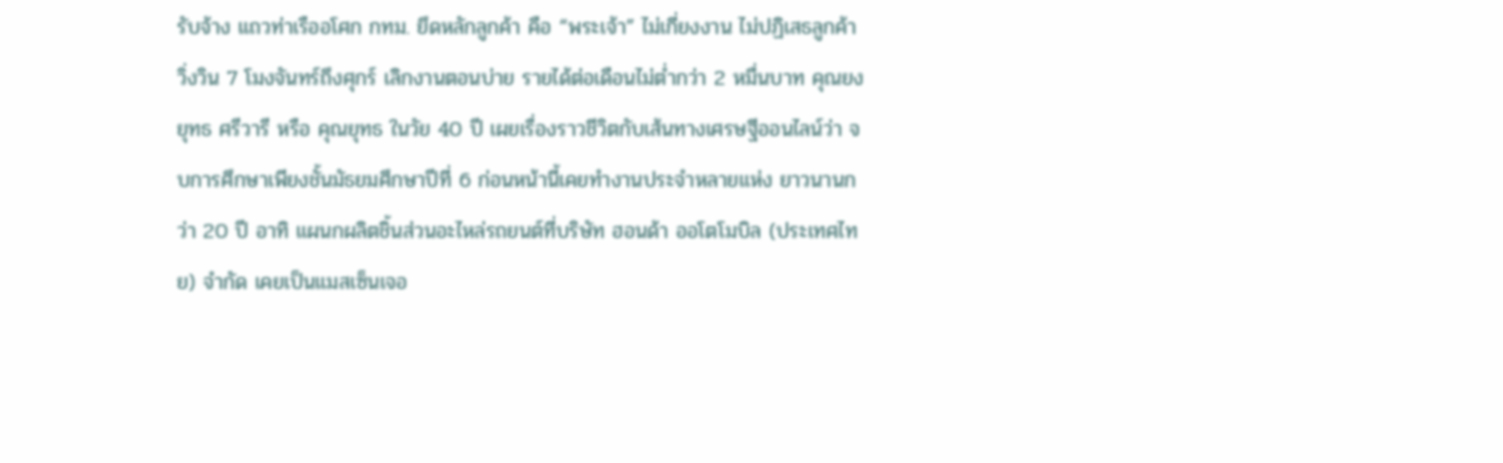รับจ้าง แถวท่าเรืออโศก กทม. ยึดหลักลูกค้า คือ “พระเจ้า” ไม่เกี่ยงงาน ไม่ปฏิเสธลูกค้า วิ่งวิน 7 โมงจันทร์ถึงศุกร์ เลิกงานตอนบ่าย รายได้ต่อเดือนไม่ต่ำกว่า 2 หมื่นบาท คุณยงยุทธ ศรีวารี หรือ คุณยุทธ ในวัย 40 ปี เผยเรื่องราวชีวิตกับเส้นทางเศรษฐีออนไลน์ว่า จบการศึกษาเพียงชั้นมัธยมศึกษาปีที่ 6 ก่อนหน้านี้เคยทำงานประจำหลายแห่ง ยาวนานกว่า 20 ปี อาทิ แผนกผลิตชิ้นส่วนอะไหล่รถยนต์ที่บริษัท ฮอนด้า ออโตโมบิล (ประเทศไทย) จํากัด เคยเป็นแมสเซ็นเจอ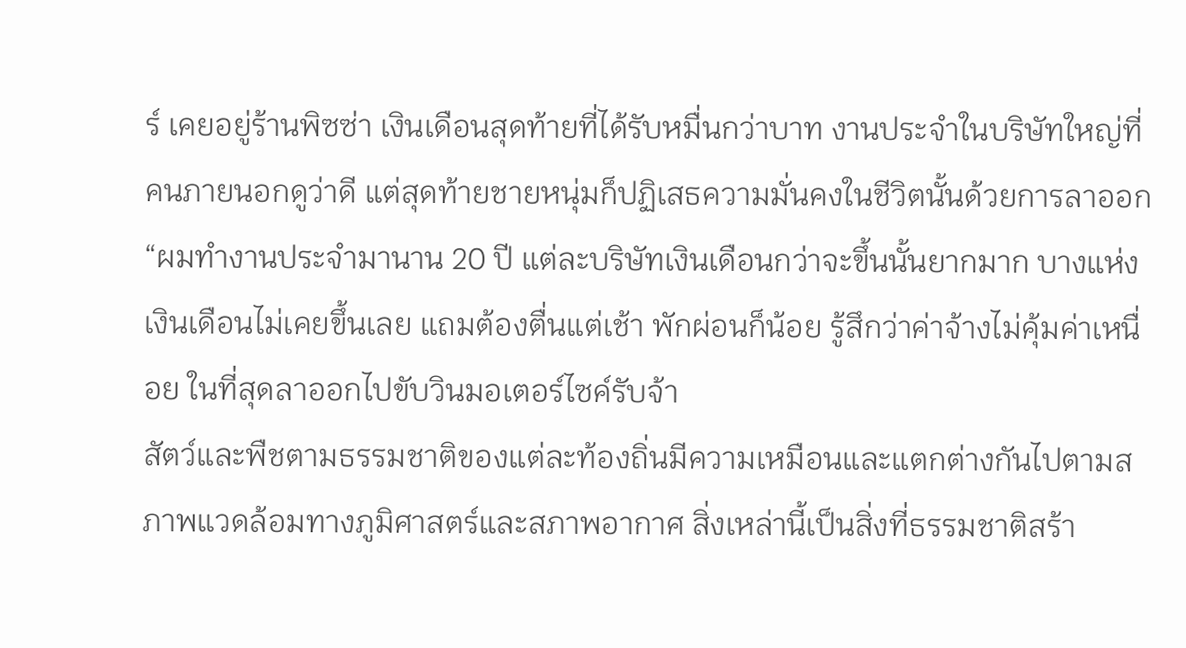ร์ เคยอยู่ร้านพิซซ่า เงินเดือนสุดท้ายที่ได้รับหมื่นกว่าบาท งานประจำในบริษัทใหญ่ที่คนภายนอกดูว่าดี แต่สุดท้ายชายหนุ่มก็ปฏิเสธความมั่นคงในชีวิตนั้นด้วยการลาออก “ผมทำงานประจำมานาน 20 ปี แต่ละบริษัทเงินเดือนกว่าจะขึ้นนั้นยากมาก บางแห่งเงินเดือนไม่เคยขึ้นเลย แถมต้องตื่นแต่เช้า พักผ่อนก็น้อย รู้สึกว่าค่าจ้างไม่คุ้มค่าเหนื่อย ในที่สุดลาออกไปขับวินมอเตอร์ไซค์รับจ้า
สัตว์และพืชตามธรรมชาติของแต่ละท้องถิ่นมีความเหมือนและแตกต่างกันไปตามสภาพแวดล้อมทางภูมิศาสตร์และสภาพอากาศ สิ่งเหล่านี้เป็นสิ่งที่ธรรมชาติสร้า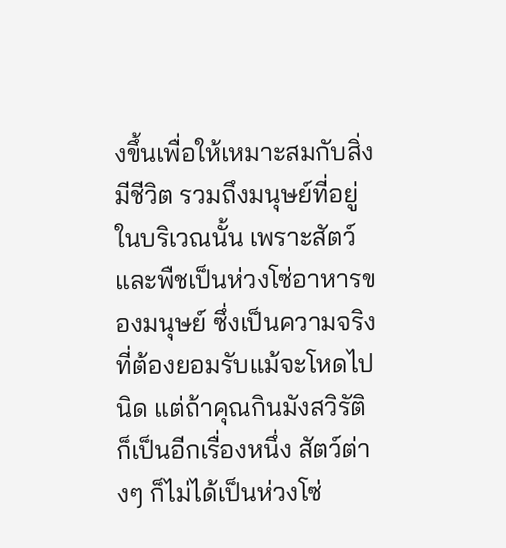งขึ้นเพื่อให้เหมาะสมกับสิ่งมีชีวิต รวมถึงมนุษย์ที่อยู่ในบริเวณนั้น เพราะสัตว์และพืชเป็นห่วงโซ่อาหารของมนุษย์ ซึ่งเป็นความจริงที่ต้องยอมรับแม้จะโหดไปนิด แต่ถ้าคุณกินมังสวิรัติก็เป็นอีกเรื่องหนึ่ง สัตว์ต่างๆ ก็ไม่ได้เป็นห่วงโซ่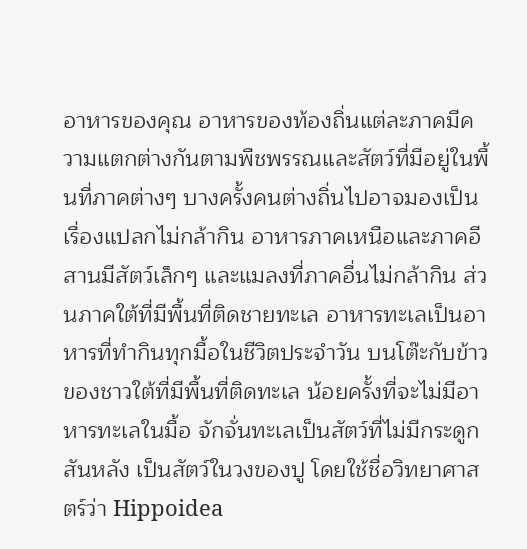อาหารของคุณ อาหารของท้องถิ่นแต่ละภาคมีความแตกต่างกันตามพืชพรรณและสัตว์ที่มีอยู่ในพื้นที่ภาคต่างๆ บางครั้งคนต่างถิ่นไปอาจมองเป็นเรื่องแปลกไม่กล้ากิน อาหารภาคเหนือและภาคอีสานมีสัตว์เล็กๆ และแมลงที่ภาคอื่นไม่กล้ากิน ส่วนภาคใต้ที่มีพื้นที่ติดชายทะเล อาหารทะเลเป็นอาหารที่ทำกินทุกมื้อในชีวิตประจำวัน บนโต๊ะกับข้าวของชาวใต้ที่มีพื้นที่ติดทะเล น้อยครั้งที่จะไม่มีอาหารทะเลในมื้อ จักจั่นทะเลเป็นสัตว์ที่ไม่มีกระดูกสันหลัง เป็นสัตว์ในวงของปู โดยใช้ชื่อวิทยาศาสตร์ว่า Hippoidea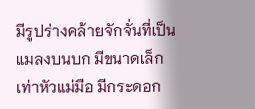มีรูปร่างคล้ายจักจั่นที่เป็นแมลงบนบก มีขนาดเล็กเท่าหัวแม่มือ มีกระดอก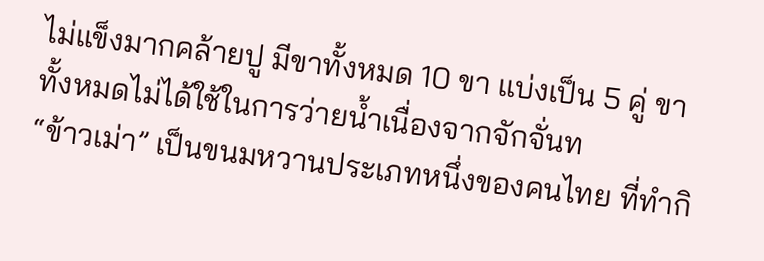ไม่แข็งมากคล้ายปู มีขาทั้งหมด 10 ขา แบ่งเป็น 5 คู่ ขาทั้งหมดไม่ได้ใช้ในการว่ายน้ำเนื่องจากจักจั่นท
“ข้าวเม่า” เป็นขนมหวานประเภทหนึ่งของคนไทย ที่ทำกิ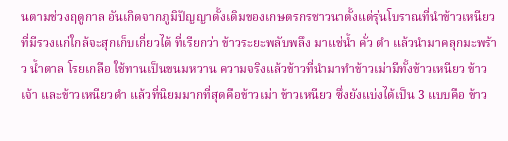นตามช่วงฤดูกาล อันเกิดจากภูมิปัญญาดั้งเดิมของเกษตรกรชาวนาตั้งแต่รุ่นโบราณที่นำข้าวเหนียวที่มีรวงแก่ใกล้จะสุกเก็บเกี่ยวได้ ที่เรียกว่า ข้าวระยะพลับพลึง มาแช่น้ำ คั่ว ตำ แล้วนำมาคลุกมะพร้าว น้ำตาล โรยเกลือ ใช้ทานเป็นขนมหวาน ความจริงแล้วข้าวที่นำมาทำข้าวเม่ามีทั้งข้าวเหนียว ข้าวเจ้า และข้าวเหนียวดำ แล้วที่นิยมมากที่สุดคือข้าวเม่า ข้าวเหนียว ซึ่งยังแบ่งได้เป็น 3 แบบคือ ข้าว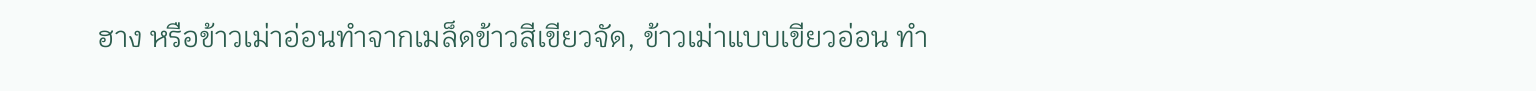ฮาง หรือข้าวเม่าอ่อนทำจากเมล็ดข้าวสีเขียวจัด, ข้าวเม่าแบบเขียวอ่อน ทำ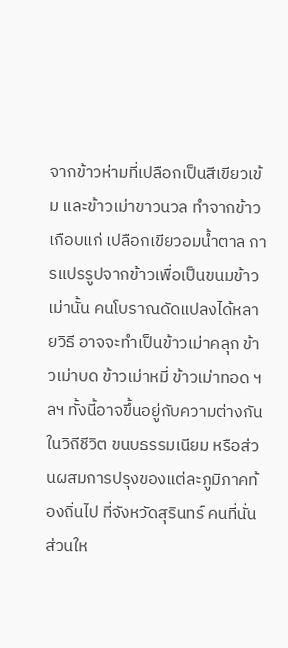จากข้าวห่ามที่เปลือกเป็นสีเขียวเข้ม และข้าวเม่าขาวนวล ทำจากข้าวเกือบแก่ เปลือกเขียวอมน้ำตาล การแปรรูปจากข้าวเพื่อเป็นขนมข้าวเม่านั้น คนโบราณดัดแปลงได้หลายวิธี อาจจะทำเป็นข้าวเม่าคลุก ข้าวเม่าบด ข้าวเม่าหมี่ ข้าวเม่าทอด ฯลฯ ทั้งนี้อาจขึ้นอยู่กับความต่างกันในวิถีชีวิต ขนบธรรมเนียม หรือส่วนผสมการปรุงของแต่ละภูมิภาคท้องถิ่นไป ที่จังหวัดสุรินทร์ คนที่นั่นส่วนให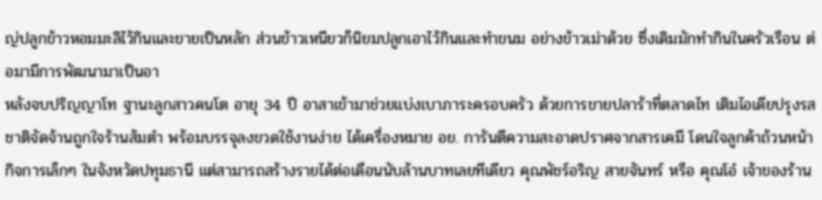ญ่ปลูกข้าวหอมมะลิไว้กินและขายเป็นหลัก ส่วนข้าวเหนียวก็นิยมปลูกเอาไว้กินและทำขนม อย่างข้าวเม่าด้วย ซึ่งเดิมมักทำกินในครัวเรือน ต่อมามีการพัฒนามาเป็นอา
หลังจบปริญญาโท ฐานะลูกสาวคนโต อายุ 34 ปี อาสาเข้ามาช่วยแบ่งเบาภาระครอบครัว ด้วยการขายปลาร้าที่ตลาดไท เติมไอเดียปรุงรสชาติจัดจ้านถูกใจร้านส้มตำ พร้อมบรรจุลงขวดใช้งานง่าย ได้เครื่องหมาย อย. การันตีความสะอาดปราศจากสารเคมี โดนใจลูกค้าถ้วนหน้า กิจการเล็กๆ ในจังหวัดปทุมธานี แต่สามารถสร้างรายได้ต่อเดือนนับล้านบาทเลยทีเดียว คุณพัชร์อริญ สายจันทร์ หรือ คุณโอ๋ เจ้าของร้าน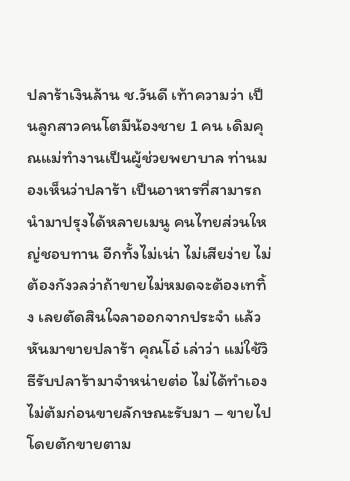ปลาร้าเงินล้าน ช.วันดี เท้าความว่า เป็นลูกสาวคนโตมีน้องชาย 1 คน เดิมคุณแม่ทำงานเป็นผู้ช่วยพยาบาล ท่านมองเห็นว่าปลาร้า เป็นอาหารที่สามารถนำมาปรุงได้หลายเมนู คนไทยส่วนใหญ่ชอบทาน อีกทั้งไม่เน่า ไม่เสียง่าย ไม่ต้องกังวลว่าถ้าขายไม่หมดจะต้องเททิ้ง เลยตัดสินใจลาออกจากประจำ แล้วหันมาขายปลาร้า คุณโอ๋ เล่าว่า แม่ใช้วิธีรับปลาร้ามาจำหน่ายต่อ ไม่ได้ทำเอง ไม่ต้มก่อนขายลักษณะรับมา – ขายไป โดยตักขายตาม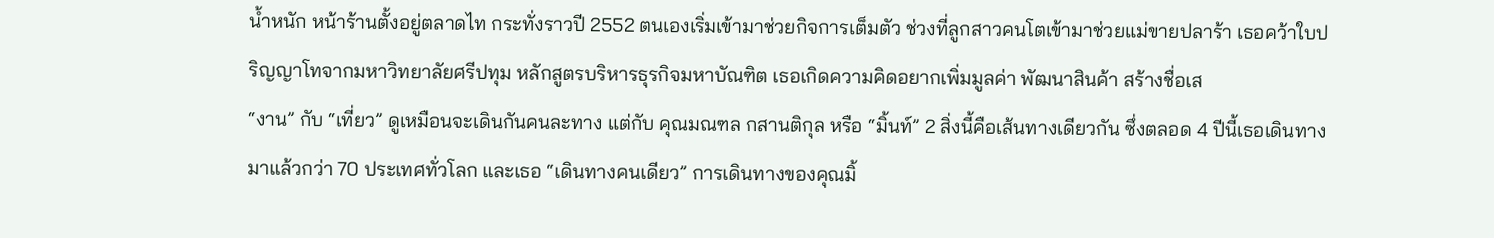น้ำหนัก หน้าร้านตั้งอยู่ตลาดไท กระทั่งราวปี 2552 ตนเองเริ่มเข้ามาช่วยกิจการเต็มตัว ช่วงที่ลูกสาวคนโตเข้ามาช่วยแม่ขายปลาร้า เธอคว้าใบปริญญาโทจากมหาวิทยาลัยศรีปทุม หลักสูตรบริหารธุรกิจมหาบัณฑิต เธอเกิดความคิดอยากเพิ่มมูลค่า พัฒนาสินค้า สร้างชื่อเส
“งาน” กับ “เที่ยว” ดูเหมือนจะเดินกันคนละทาง แต่กับ คุณมณฑล กสานติกุล หรือ “มิ้นท์” 2 สิ่งนี้คือเส้นทางเดียวกัน ซึ่งตลอด 4 ปีนี้เธอเดินทางมาแล้วกว่า 70 ประเทศทั่วโลก และเธอ “เดินทางคนเดียว” การเดินทางของคุณมิ้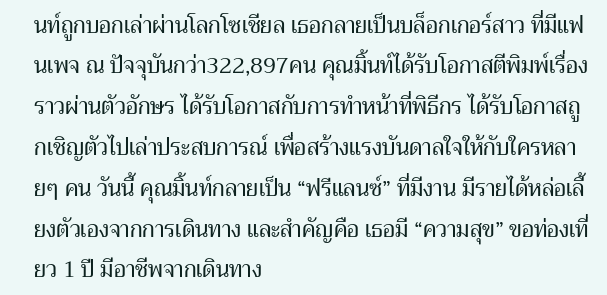นท์ถูกบอกเล่าผ่านโลกโซเชียล เธอกลายเป็นบล็อกเกอร์สาว ที่มีแฟนเพจ ณ ปัจจุบันกว่า322,897คน คุณมิ้นท์ได้รับโอกาสตีพิมพ์เรื่องราวผ่านตัวอักษร ได้รับโอกาสกับการทำหน้าที่พิธีกร ได้รับโอกาสถูกเชิญตัวไปเล่าประสบการณ์ เพื่อสร้างแรงบันดาลใจให้กับใครหลายๆ คน วันนี้ คุณมิ้นท์กลายเป็น “ฟรีแลนซ์” ที่มีงาน มีรายได้หล่อเลี้ยงตัวเองจากการเดินทาง และสำคัญคือ เธอมี “ความสุข” ขอท่องเที่ยว 1 ปี มีอาชีพจากเดินทาง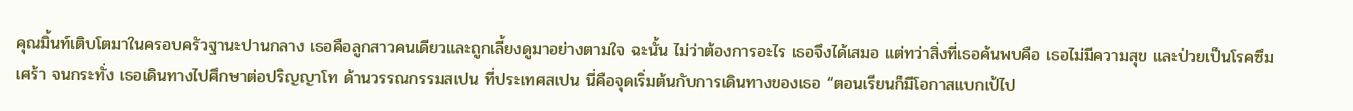คุณมิ้นท์เติบโตมาในครอบครัวฐานะปานกลาง เธอคือลูกสาวคนเดียวและถูกเลี้ยงดูมาอย่างตามใจ ฉะนั้น ไม่ว่าต้องการอะไร เธอจึงได้เสมอ แต่ทว่าสิ่งที่เธอค้นพบคือ เธอไม่มีความสุข และป่วยเป็นโรคซึมเศร้า จนกระทั่ง เธอเดินทางไปศึกษาต่อปริญญาโท ด้านวรรณกรรมสเปน ที่ประเทศสเปน นี่คือจุดเริ่มต้นกับการเดินทางของเธอ “ตอนเรียนก็มีโอกาสแบกเป้ไป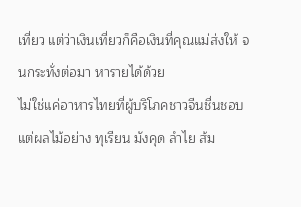เที่ยว แต่ว่าเงินเที่ยวก็คือเงินที่คุณแม่ส่งให้ จนกระทั่งต่อมา หารายได้ด้วย
ไม่ใช่แค่อาหารไทยที่ผู้บริโภคชาวจีนชื่นชอบ แต่ผลไม้อย่าง ทุเรียน มังคุด ลำไย ส้ม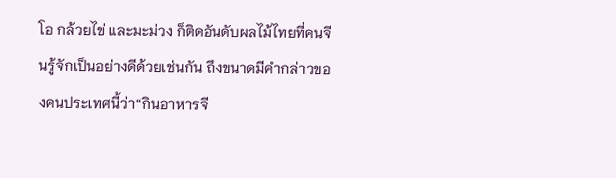โอ กล้วยไข่ และมะม่วง ก็ติดอันดับผลไม้ไทยที่คนจีนรู้จักเป็นอย่างดีด้วยเช่นกัน ถึงขนาดมีคำกล่าวของคนประเทศนี้ว่า“กินอาหารจี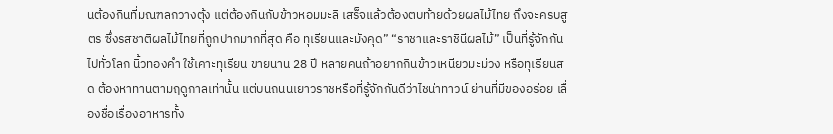นต้องกินที่มณฑลกวางตุ้ง แต่ต้องกินกับข้าวหอมมะลิ เสร็จแล้วต้องตบท้ายด้วยผลไม้ไทย ถึงจะครบสูตร ซึ่งรสชาติผลไม้ไทยที่ถูกปากมากที่สุด คือ ทุเรียนและมังคุด” “ราชาและราชินีผลไม้” เป็นที่รู้จักกันไปทั่วโลก นิ้วทองคำ ใช้เคาะทุเรียน ขายนาน 28 ปี หลายคนถ้าอยากกินข้าวเหนียวมะม่วง หรือทุเรียนสด ต้องหาทานตามฤดูกาลเท่านั้น แต่บนถนนเยาวราชหรือที่รู้จักกันดีว่าไชน่าทาวน์ ย่านที่มีของอร่อย เลื่องชื่อเรื่องอาหารทั้ง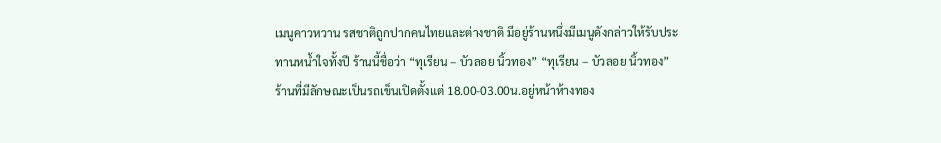เมนูคาวหวาน รสชาติถูกปากคนไทยและต่างชาติ มีอยู่ร้านหนึ่งมีเมนูดังกล่าวให้รับประทานหน้ำใจทั้งปี ร้านนี้ชื่อว่า “ทุเรียน – บัวลอย นิ้วทอง” “ทุเรียน – บัวลอย นิ้วทอง” ร้านที่มีลักษณะเป็นรถเข็นเปิดตั้งแต่ 18.00-03.00น.อยู่หน้าห้างทอง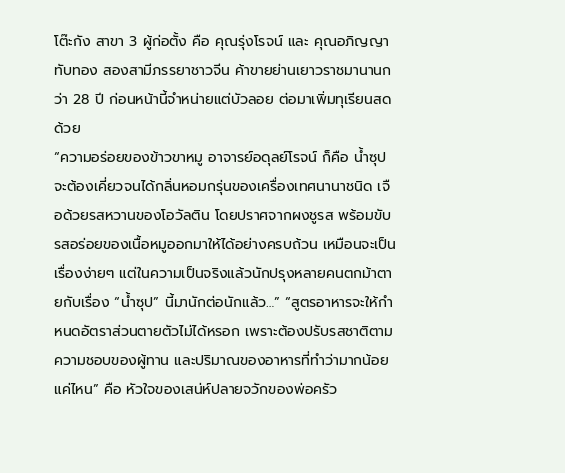โต๊ะกัง สาขา 3 ผู้ก่อตั้ง คือ คุณรุ่งโรจน์ และ คุณอภิญญา ทับทอง สองสามีภรรยาชาวจีน ค้าขายย่านเยาวราชมานานกว่า 28 ปี ก่อนหน้านี้จำหน่ายแต่บัวลอย ต่อมาเพิ่มทุเรียนสดด้วย
“ความอร่อยของข้าวขาหมู อาจารย์อดุลย์โรจน์ ก็คือ น้ำซุปจะต้องเคี่ยวจนได้กลิ่นหอมกรุ่นของเครื่องเทศนานาชนิด เจือด้วยรสหวานของโอวัลติน โดยปราศจากผงชูรส พร้อมขับรสอร่อยของเนื้อหมูออกมาให้ได้อย่างครบถ้วน เหมือนจะเป็นเรื่องง่ายๆ แต่ในความเป็นจริงแล้วนักปรุงหลายคนตกม้าตายกับเรื่อง “น้ำซุป” นี้มานักต่อนักแล้ว…” “สูตรอาหารจะให้กำหนดอัตราส่วนตายตัวไม่ได้หรอก เพราะต้องปรับรสชาติตามความชอบของผู้ทาน และปริมาณของอาหารที่ทำว่ามากน้อยแค่ไหน” คือ หัวใจของเสน่ห์ปลายจวักของพ่อครัว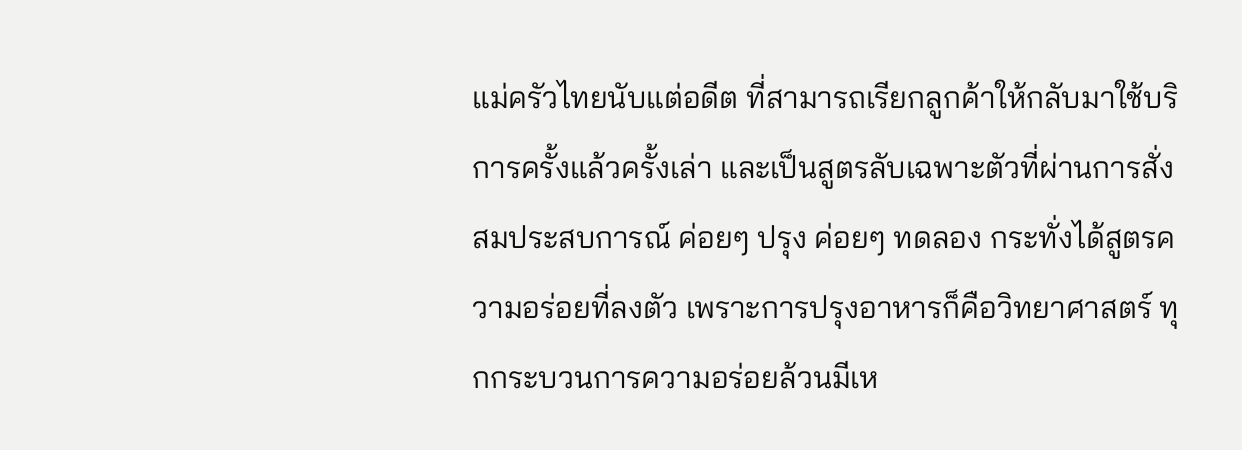แม่ครัวไทยนับแต่อดีต ที่สามารถเรียกลูกค้าให้กลับมาใช้บริการครั้งแล้วครั้งเล่า และเป็นสูตรลับเฉพาะตัวที่ผ่านการสั่งสมประสบการณ์ ค่อยๆ ปรุง ค่อยๆ ทดลอง กระทั่งได้สูตรความอร่อยที่ลงตัว เพราะการปรุงอาหารก็คือวิทยาศาสตร์ ทุกกระบวนการความอร่อยล้วนมีเห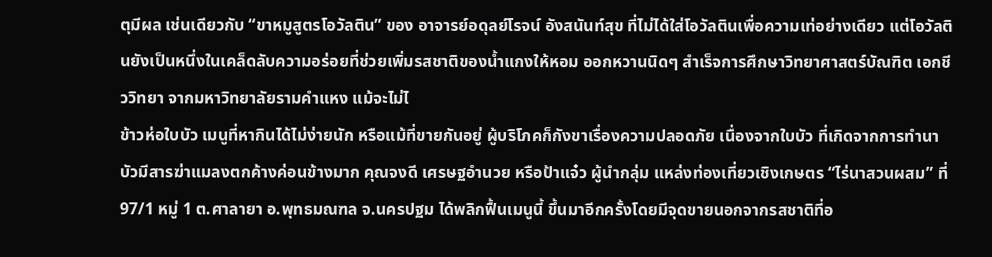ตุมีผล เช่นเดียวกับ “ขาหมูสูตรโอวัลติน” ของ อาจารย์อดุลย์โรจน์ อังสนันท์สุข ที่ไม่ได้ใส่โอวัลตินเพื่อความเท่อย่างเดียว แต่โอวัลตินยังเป็นหนึ่งในเคล็ดลับความอร่อยที่ช่วยเพิ่มรสชาติของน้ำแกงให้หอม ออกหวานนิดๆ สำเร็จการศึกษาวิทยาศาสตร์บัณฑิต เอกชีววิทยา จากมหาวิทยาลัยรามคำแหง แม้จะไม่ไ
ข้าวห่อใบบัว เมนูที่หากินได้ไม่ง่ายนัก หรือแม้ที่ขายกันอยู่ ผู้บริโภคก็กังขาเรื่องความปลอดภัย เนื่องจากใบบัว ที่เกิดจากการทำนาบัวมีสารฆ่าแมลงตกค้างค่อนข้างมาก คุณจงดี เศรษฐอำนวย หรือป้าแจ๋ว ผู้นำกลุ่ม แหล่งท่องเที่ยวเชิงเกษตร “ไร่นาสวนผสม” ที่ 97/1 หมู่ 1 ต.ศาลายา อ.พุทธมณฑล จ.นครปฐม ได้พลิกฟื้นเมนูนี้ ขึ้นมาอีกครั้งโดยมีจุดขายนอกจากรสชาติที่อ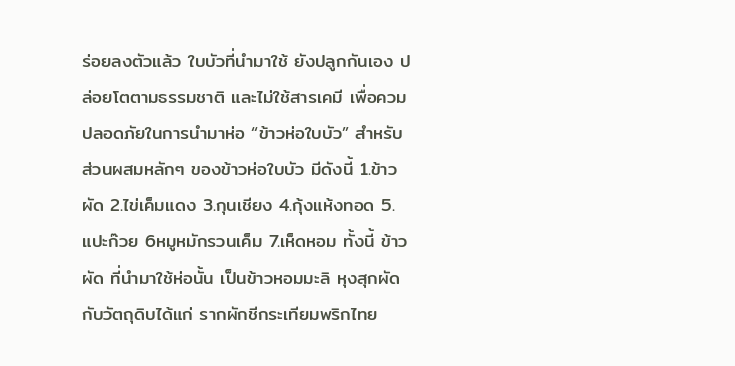ร่อยลงตัวแล้ว ใบบัวที่นำมาใช้ ยังปลูกกันเอง ปล่อยโตตามธรรมชาติ และไม่ใช้สารเคมี เพื่อควมปลอดภัยในการนำมาห่อ “ข้าวห่อใบบัว” สำหรับ ส่วนผสมหลักๆ ของข้าวห่อใบบัว มีดังนี้ 1.ข้าวผัด 2.ไข่เค็มแดง 3.กุนเชียง 4.กุ้งแห้งทอด 5.แปะก๊วย 6หมูหมักรวนเค็ม 7.เห็ดหอม ทั้งนี้ ข้าวผัด ที่นำมาใช้ห่อนั้น เป็นข้าวหอมมะลิ หุงสุกผัดกับวัตถุดิบได้แก่ รากผักชีกระเทียมพริกไทย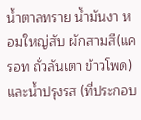น้ำตาลทราย น้ำมันงา หอมใหญ่สับ ผักสามสี(แครอท ถั่วลันเตา ข้าวโพด) และน้ำปรุงรส (ที่ประกอบ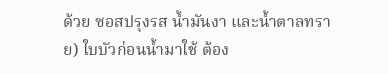ด้วย ซอสปรุงรส น้ำมันงา และน้ำตาลทราย) ใบบัวก่อนน้ำมาใช้ ต้อง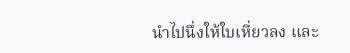นำไปนึ่งให้ใบเหี่ยวลง และ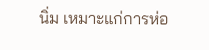นิ่ม เหมาะแก่การห่อ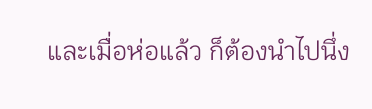และเมื่อห่อแล้ว ก็ต้องนำไปนึ่ง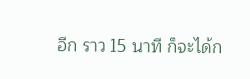อีก ราว 15 นาที ก็จะได้ก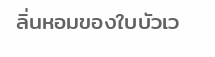ลิ่นหอมของใบบัวเว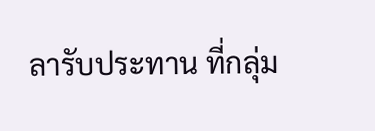ลารับประทาน ที่กลุ่ม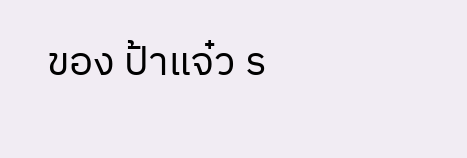ของ ป้าแจ๋ว ร